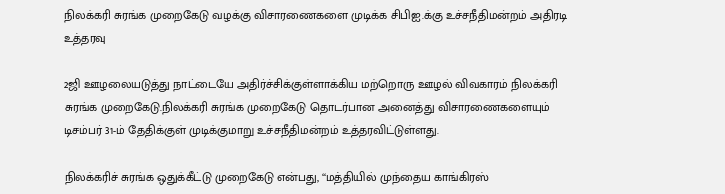நிலக்கரி சுரங்க முறைகேடு வழக்கு விசாரணைகளை முடிக்க சிபிஐ.க்கு உச்சநீதிமன்றம் அதிரடி உத்தரவு

2ஜி ஊழலையடுத்து நாட்டையே அதிர்ச்சிக்குள்ளாக்கிய மற்றொரு ஊழல் விவகாரம் நிலக்கரி சுரங்க முறைகேடு.நிலக்கரி சுரங்க முறைகேடு தொடர்பான அனைத்து விசாரணைகளையும் டிசம்பர் 31-ம் தேதிக்குள் முடிக்குமாறு உச்சநீதிமன்றம் உத்தரவிட்டுள்ளது.

நிலக்கரிச் சுரங்க ஒதுக்கீட்டு முறைகேடு என்பது, ‘‘மத்தியில் முந்தைய காங்கிரஸ்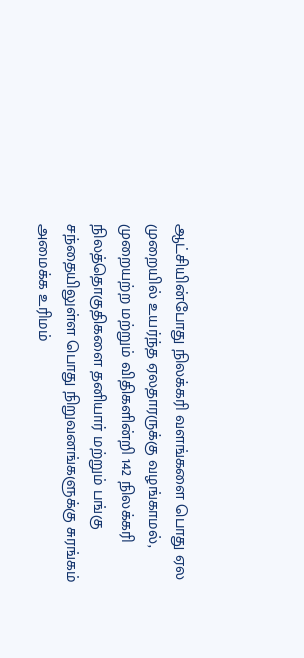ஆட்சியின்போது நிலக்கரி வளங்களை பொது ஏல முறையில் உயர்ந்த ஏலதாரருக்கு வழங்காமல், முறையற்ற மற்றும் விதிகளின்றி 142 நிலக்கரி நிலத்தொகுதிகளை தனியார் மற்றும் பங்கு சந்தையிலுள்ள பொது நிறுவனங்களுக்கு சுரங்கம் அமைக்க உரிமம்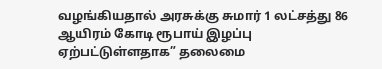வழங்கியதால் அரசுக்கு சுமார் 1 லட்சத்து 86 ஆயிரம் கோடி ரூபாய் இழப்பு ஏற்பட்டுள்ளதாக” தலைமை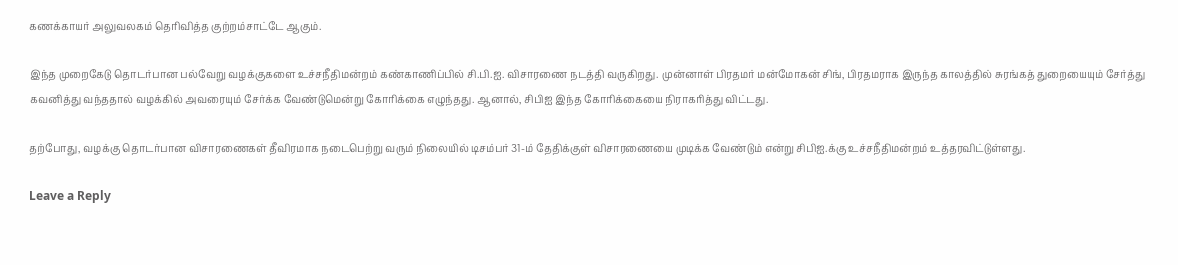கணக்காயர் அலுவலகம் தெரிவித்த குற்றம்சாட்டே ஆகும்.

இந்த முறைகேடு தொடர்பான பல்வேறு வழக்குகளை உச்சநீதிமன்றம் கண்காணிப்பில் சி.பி.ஐ. விசாரணை நடத்தி வருகிறது. முன்னாள் பிரதமர் மன்மோகன் சிங், பிரதமராக இருந்த காலத்தில் சுரங்கத் துறையையும் சேர்த்து கவனித்து வந்ததால் வழக்கில் அவரையும் சேர்க்க வேண்டுமென்று கோரிக்கை எழுந்தது. ஆனால், சிபிஐ இந்த கோரிக்கையை நிராகரித்து விட்டது.

தற்போது, வழக்கு தொடர்பான விசாரணைகள் தீவிரமாக நடைபெற்று வரும் நிலையில் டிசம்பர் 31-ம் தேதிக்குள் விசாரணையை முடிக்க வேண்டும் என்று சிபிஐ.க்கு உச்சநீதிமன்றம் உத்தரவிட்டுள்ளது.

Leave a Reply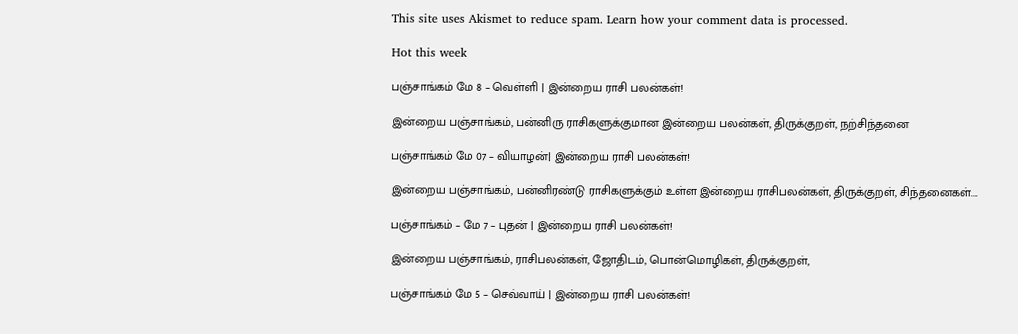This site uses Akismet to reduce spam. Learn how your comment data is processed.

Hot this week

பஞ்சாங்கம் மே 8 – வெள்ளி | இன்றைய ராசி பலன்கள்!

இன்றைய பஞ்சாங்கம், பன்னிரு ராசிகளுக்குமான இன்றைய பலன்கள், திருக்குறள், நற்சிந்தனை

பஞ்சாங்கம் மே 07 – வியாழன்| இன்றைய ராசி பலன்கள்!

இன்றைய பஞ்சாங்கம், பன்னிரண்டு ராசிகளுக்கும் உள்ள இன்றைய ராசிபலன்கள், திருக்குறள், சிந்தனைகள்....

பஞ்சாங்கம் – மே 7 – புதன் | இன்றைய ராசி பலன்கள்!

இன்றைய பஞ்சாங்கம், ராசிபலன்கள், ஜோதிடம், பொன்மொழிகள், திருக்குறள்,

பஞ்சாங்கம் மே 5 – செவ்வாய் | இன்றைய ராசி பலன்கள்!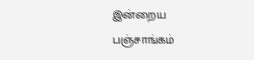இன்றைய பஞ்சாங்கம்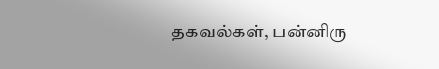தகவல்கள், பன்னிரு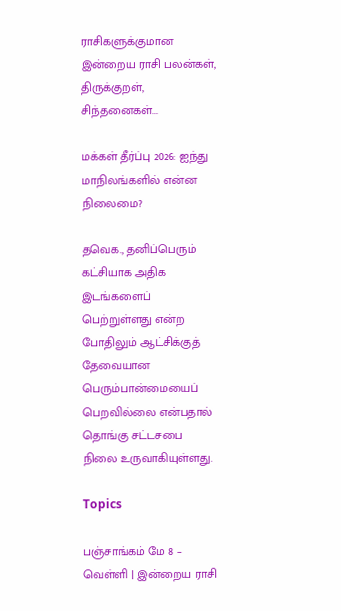ராசிகளுக்குமான இன்றைய ராசி பலன்கள், திருக்குறள், சிந்தனைகள்...

மக்கள் தீர்ப்பு 2026: ஐந்து மாநிலங்களில் என்ன நிலைமை?

தவெக., தனிப்பெரும் கட்சியாக அதிக இடங்களைப் பெற்றுள்ளது என்ற போதிலும் ஆட்சிக்குத் தேவையான பெரும்பான்மையைப் பெறவில்லை என்பதால் தொங்கு சட்டசபை நிலை உருவாகியுள்ளது.

Topics

பஞ்சாங்கம் மே 8 – வெள்ளி | இன்றைய ராசி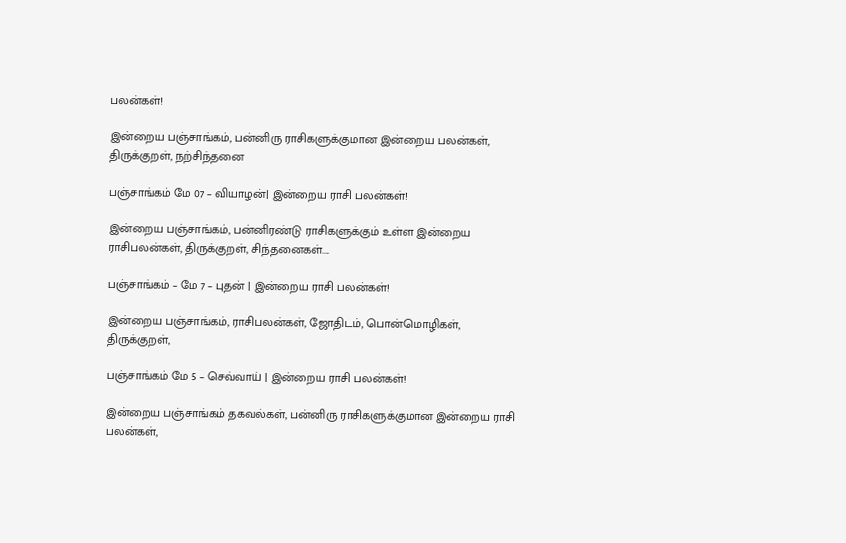பலன்கள்!

இன்றைய பஞ்சாங்கம், பன்னிரு ராசிகளுக்குமான இன்றைய பலன்கள், திருக்குறள், நற்சிந்தனை

பஞ்சாங்கம் மே 07 – வியாழன்| இன்றைய ராசி பலன்கள்!

இன்றைய பஞ்சாங்கம், பன்னிரண்டு ராசிகளுக்கும் உள்ள இன்றைய ராசிபலன்கள், திருக்குறள், சிந்தனைகள்....

பஞ்சாங்கம் – மே 7 – புதன் | இன்றைய ராசி பலன்கள்!

இன்றைய பஞ்சாங்கம், ராசிபலன்கள், ஜோதிடம், பொன்மொழிகள், திருக்குறள்,

பஞ்சாங்கம் மே 5 – செவ்வாய் | இன்றைய ராசி பலன்கள்!

இன்றைய பஞ்சாங்கம் தகவல்கள், பன்னிரு ராசிகளுக்குமான இன்றைய ராசி பலன்கள்,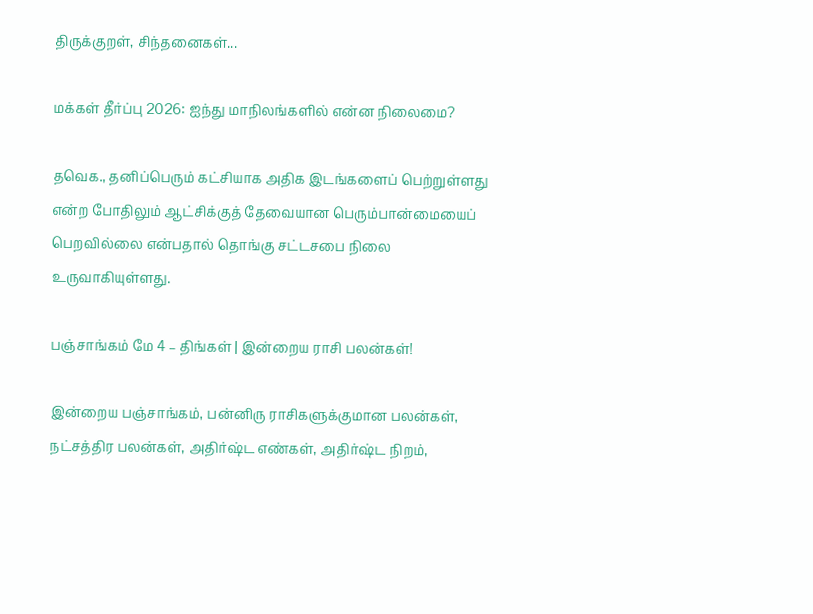திருக்குறள், சிந்தனைகள்...

மக்கள் தீர்ப்பு 2026: ஐந்து மாநிலங்களில் என்ன நிலைமை?

தவெக., தனிப்பெரும் கட்சியாக அதிக இடங்களைப் பெற்றுள்ளது என்ற போதிலும் ஆட்சிக்குத் தேவையான பெரும்பான்மையைப் பெறவில்லை என்பதால் தொங்கு சட்டசபை நிலை உருவாகியுள்ளது.

பஞ்சாங்கம் மே 4 – திங்கள் | இன்றைய ராசி பலன்கள்!

இன்றைய பஞ்சாங்கம், பன்னிரு ராசிகளுக்குமான பலன்கள், நட்சத்திர பலன்கள், அதிர்ஷ்ட எண்கள், அதிர்ஷ்ட நிறம்,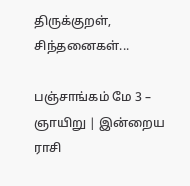திருக்குறள், சிந்தனைகள்...

பஞ்சாங்கம் மே 3 – ஞாயிறு | இன்றைய ராசி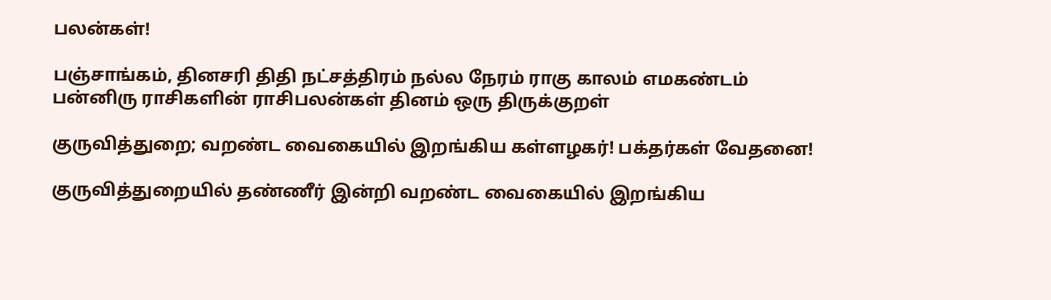பலன்கள்!

பஞ்சாங்கம், தினசரி திதி நட்சத்திரம் நல்ல நேரம் ராகு காலம் எமகண்டம் பன்னிரு ராசிகளின் ராசிபலன்கள் தினம் ஒரு திருக்குறள்

குருவித்துறை; வறண்ட வைகையில் இறங்கிய கள்ளழகர்! பக்தர்கள் வேதனை!

குருவித்துறையில் தண்ணீர் இன்றி வறண்ட வைகையில் இறங்கிய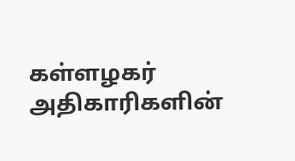கள்ளழகர் அதிகாரிகளின்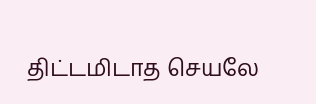திட்டமிடாத செயலே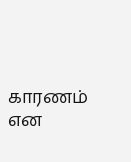காரணம் என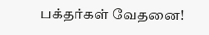பக்தர்கள் வேதனை!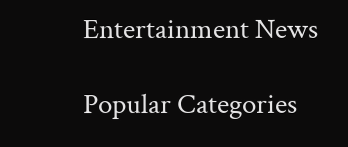Entertainment News

Popular Categories